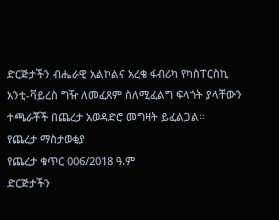ድርጅታችን ብሔራዊ አልኮልና አረቄ ፋብሪካ የካስፐርስኪ አንቲ-ቫይረስ ግዥ ለመፈጸም ስለሚፈልግ ፍላጎት ያላቸውን ተጫራቾች በጨረታ አወዳድሮ መግዛት ይፈልጋል።
የጨረታ ማስታወቂያ
የጨረታ ቁጥር 006/2018 ዓ.ም
ድርጅታችን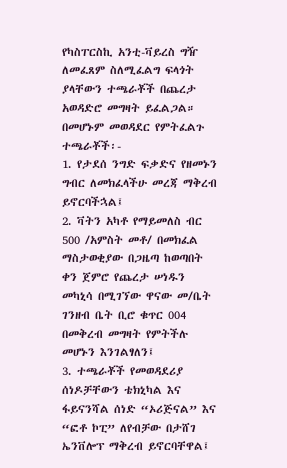የካስፐርስኪ አንቲ-ቫይረስ ግዥ ለመፈጸም ስለሚፈልግ ፍላጎት ያላቸውን ተጫራቾች በጨረታ አወዳድሮ መግዛት ይፈልጋል።
በመሆኑም መወዳደር የምትፈልጉ ተጫራቾች፡-
1. የታደሰ ንግድ ፍቃድና የዘመኑን ግብር ለመክፈላችሁ መረጃ ማቅረብ ይኖርባችኋል፤
2. ቫትን አካቶ የማይመለስ ብር 500 /አምስት መቶ/ በመክፈል ማስታወቂያው በጋዜጣ ከወጣበት ቀን ጀምሮ የጨረታ ሠነዱን መካኒሳ በሚገኘው ዋናው መ/ቤት ገንዘብ ቤት ቢሮ ቁጥር 004 በመቅረብ መግዛት የምትችሉ መሆኑን እንገልፃለን፤
3. ተጫራቾች የመወዳደሪያ ሰነዶቻቸውን ቴክኒካል እና ፋይናንሻል ሰነድ “ኦሪጅናል” እና “ፎቶ ኮፒ” ለየብቻው በታሸገ ኤንቨሎፕ ማቅረብ ይኖርባቸዋል፤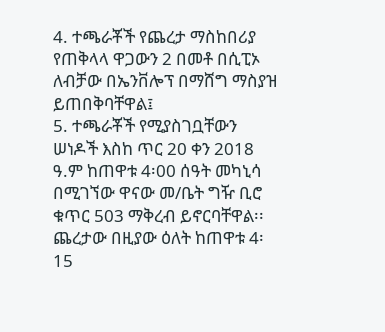4. ተጫራቾች የጨረታ ማስከበሪያ የጠቅላላ ዋጋውን 2 በመቶ በሲፒኦ ለብቻው በኤንቨሎፕ በማሸግ ማስያዝ ይጠበቅባቸዋል፤
5. ተጫራቾች የሚያስገቧቸውን ሠነዶች እስከ ጥር 20 ቀን 2018 ዓ.ም ከጠዋቱ 4፡00 ሰዓት መካኒሳ በሚገኘው ዋናው መ/ቤት ግዥ ቢሮ ቁጥር 503 ማቅረብ ይኖርባቸዋል፡፡ ጨረታው በዚያው ዕለት ከጠዋቱ 4፡15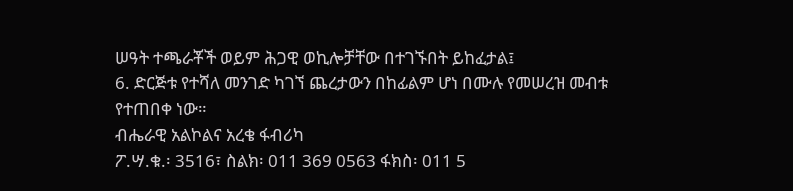ሠዓት ተጫራቾች ወይም ሕጋዊ ወኪሎቻቸው በተገኙበት ይከፈታል፤
6. ድርጅቱ የተሻለ መንገድ ካገኘ ጨረታውን በከፊልም ሆነ በሙሉ የመሠረዝ መብቱ የተጠበቀ ነው።
ብሔራዊ አልኮልና አረቄ ፋብሪካ
ፖ.ሣ.ቁ.፡ 3516፣ ስልክ፡ 011 369 0563 ፋክስ፡ 011 5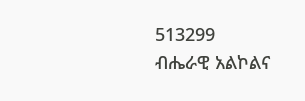513299
ብሔራዊ አልኮልና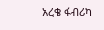አረቄ ፋብሪካ